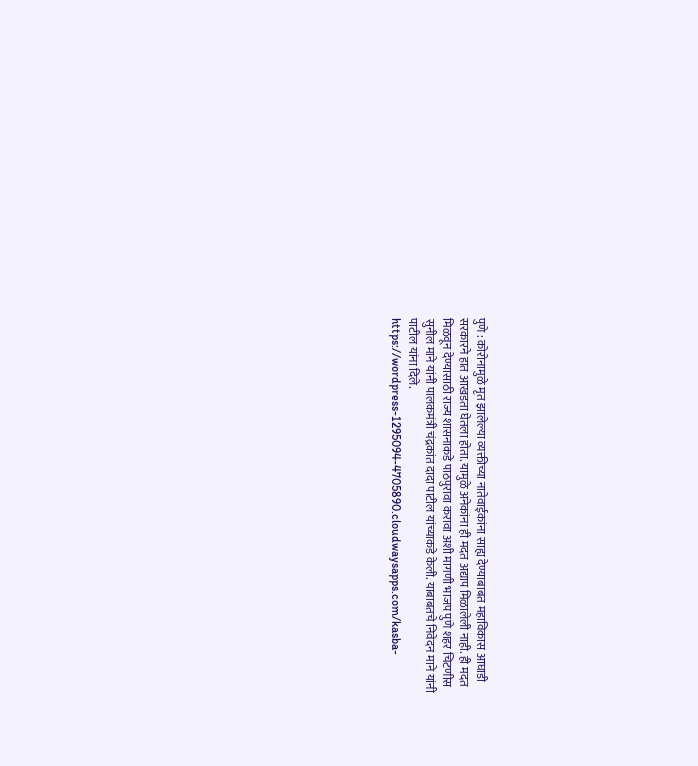पुणे : कोरोनामुळे मृत झालेल्या व्यक्तीच्या नातेवाईकांना साह्य देण्याबाबत महाविकास आघाडी सरकारने हात आखडता घेतला होता. यामुळे अनेकांना ही मदत अद्याप मिळालेली नाही. ही मदत मिळवून देण्यासाठी राज्य शासनाकडे पाठपुरावा करावा अशी मागणी भाजप पुणे शहर चिटणीस सुनील माने यांनी पालकमंत्री चंद्रकांत दादा पाटील यांच्याकडे केली. याबाबतचे निवेदन माने यांनी पाटील यांना दिले. https://wordpress-1295094-4705890.cloudwaysapps.com/kasba-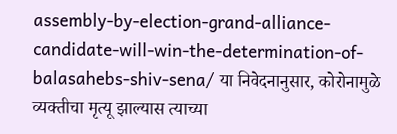assembly-by-election-grand-alliance-candidate-will-win-the-determination-of-balasahebs-shiv-sena/ या निवेदनानुसार, कोरोनामुळे व्यक्तीचा मृत्यू झाल्यास त्याच्या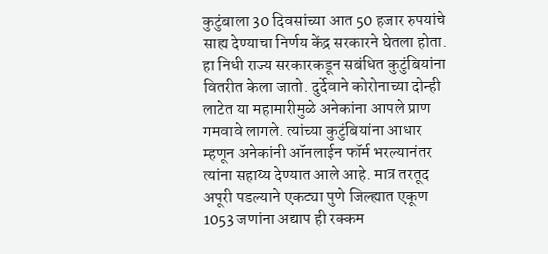कुटुंबाला 30 दिवसांच्या आत 50 हजार रुपयांचे साह्य देण्याचा निर्णय केंद्र सरकारने घेतला होता. हा निधी राज्य सरकारकडून सबंधित कुटुंबियांना वितरीत केला जातो. दुर्देवाने कोरोनाच्या दोन्ही लाटेत या महामारीमुळे अनेकांना आपले प्राण गमवावे लागले. त्यांच्या कुटुंबियांना आधार म्हणून अनेकांनी ऑनलाईन फॉर्म भरल्यानंतर त्यांना सहाय्य देण्यात आले आहे. मात्र तरतूद अपूरी पडल्याने एकट्या पुणे जिल्ह्यात एकूण 1053 जणांना अद्याप ही रक्कम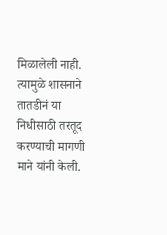मिळालेली नाही. त्यामुळे शासनाने तातडीनं या निधीसाठी तरतूद करण्याची मागणी माने यांनी केली.